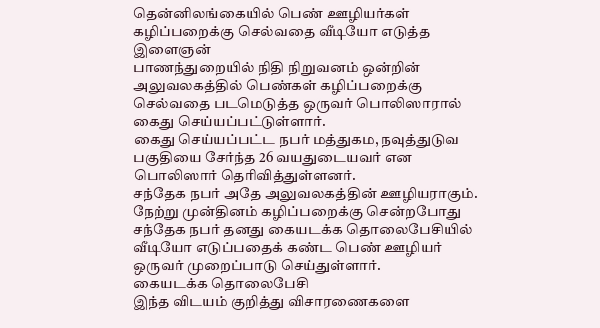தென்னிலங்கையில் பெண் ஊழியர்கள் கழிப்பறைக்கு செல்வதை வீடியோ எடுத்த இளைஞன்
பாணந்துறையில் நிதி நிறுவனம் ஒன்றின் அலுவலகத்தில் பெண்கள் கழிப்பறைக்கு செல்வதை படமெடுத்த ஒருவர் பொலிஸாரால் கைது செய்யப்பட்டுள்ளார்.
கைது செய்யப்பட்ட நபர் மத்துகம, நவுத்துடுவ பகுதியை சேர்ந்த 26 வயதுடையவர் என பொலிஸார் தெரிவித்துள்ளனர்.
சந்தேக நபர் அதே அலுவலகத்தின் ஊழியராகும். நேற்று முன்தினம் கழிப்பறைக்கு சென்றபோது சந்தேக நபர் தனது கையடக்க தொலைபேசியில் வீடியோ எடுப்பதைக் கண்ட பெண் ஊழியர் ஒருவர் முறைப்பாடு செய்துள்ளார்.
கையடக்க தொலைபேசி
இந்த விடயம் குறித்து விசாரணைகளை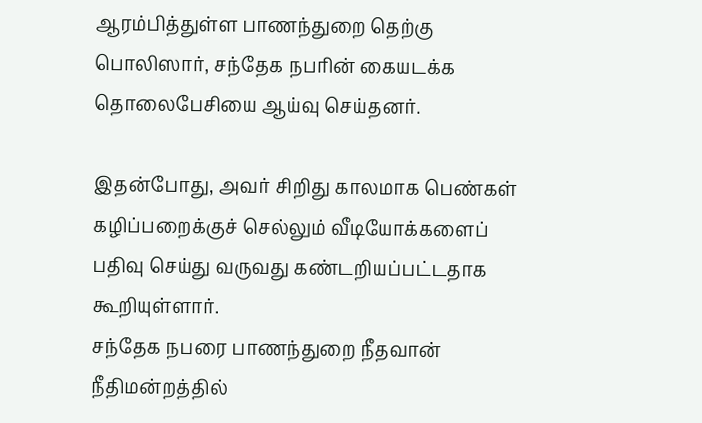ஆரம்பித்துள்ள பாணந்துறை தெற்கு பொலிஸார், சந்தேக நபரின் கையடக்க தொலைபேசியை ஆய்வு செய்தனர்.

இதன்போது, அவர் சிறிது காலமாக பெண்கள் கழிப்பறைக்குச் செல்லும் வீடியோக்களைப் பதிவு செய்து வருவது கண்டறியப்பட்டதாக கூறியுள்ளார்.
சந்தேக நபரை பாணந்துறை நீதவான் நீதிமன்றத்தில்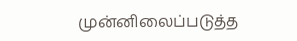முன்னிலைப்படுத்த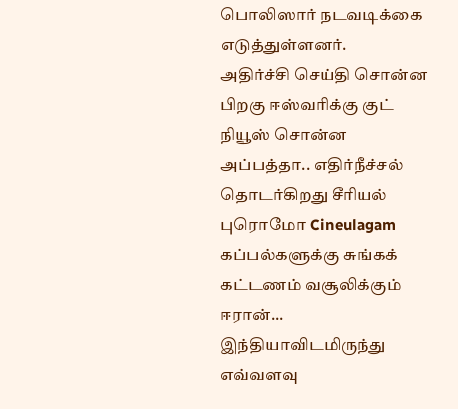பொலிஸார் நடவடிக்கை எடுத்துள்ளனர்.
அதிர்ச்சி செய்தி சொன்ன பிறகு ஈஸ்வரிக்கு குட் நியூஸ் சொன்ன அப்பத்தா.. எதிர்நீச்சல் தொடர்கிறது சீரியல் புரொமோ Cineulagam
கப்பல்களுக்கு சுங்கக் கட்டணம் வசூலிக்கும் ஈரான்... இந்தியாவிடமிருந்து எவ்வளவு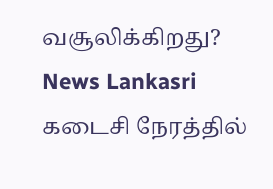வசூலிக்கிறது? News Lankasri
கடைசி நேரத்தில்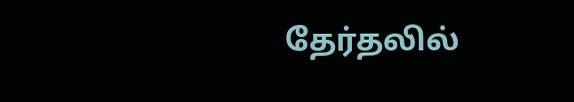தேர்தலில்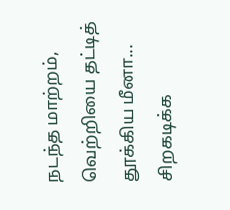நடந்த மாற்றம், வெற்றியை தட்டித் தூக்கிய மீனா... சிறகடிக்க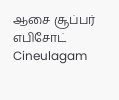ஆசை சூப்பர் எபிசோட் Cineulagam